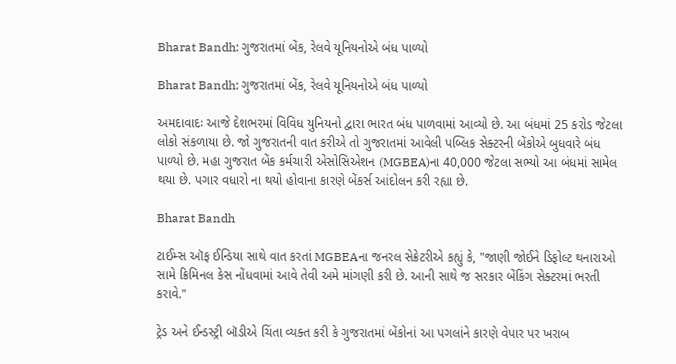Bharat Bandh: ગુજરાતમાં બેંક, રેલવે યૂનિયનોએ બંધ પાળ્યો

Bharat Bandh: ગુજરાતમાં બેંક, રેલવે યૂનિયનોએ બંધ પાળ્યો

અમદાવાદઃ આજે દેશભરમાં વિવિધ યુનિયનો દ્વારા ભારત બંધ પાળવામાં આવ્યો છે. આ બંધમાં 25 કરોડ જેટલા લોકો સંકળાયા છે. જો ગુજરાતની વાત કરીએ તો ગુજરાતમાં આવેલી પબ્લિક સેક્ટરની બેંકોએ બુધવારે બંધ પાળ્યો છે. મહા ગુજરાત બેંક કર્મચારી એસોસિએશન (MGBEA)ના 40,000 જેટલા સભ્યો આ બંધમાં સામેલ થયા છે. પગાર વધારો ના થયો હોવાના કારણે બેંકર્સ આંદોલન કરી રહ્યા છે.

Bharat Bandh

ટાઈમ્સ ઑફ ઈન્ડિયા સાથે વાત કરતાં MGBEAના જનરલ સેક્રેટરીએ કહ્યું કે, "જાણી જોઈને ડિફોલ્ટ થનારાઓ સામે ક્રિમિનલ કેસ નોંધવામાં આવે તેવી અમે માંગણી કરી છે. આની સાથે જ સરકાર બેંકિંગ સેક્ટરમાં ભરતી કરાવે."

ટ્રેડ અને ઈન્ડસ્ટ્રી બૉડીએ ચિંતા વ્યક્ત કરી કે ગુજરાતમાં બેંકોનાં આ પગલાંને કારણે વેપાર પર ખરાબ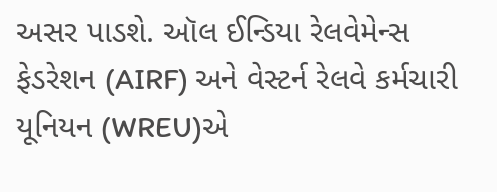અસર પાડશે. ઑલ ઈન્ડિયા રેલવેમેન્સ ફેડરેશન (AIRF) અને વેસ્ટર્ન રેલવે કર્મચારી યૂનિયન (WREU)એ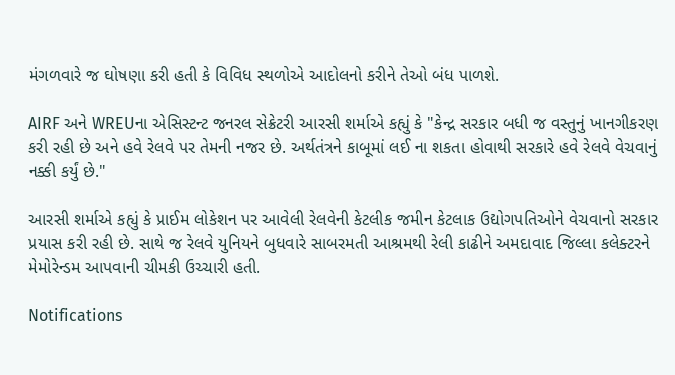મંગળવારે જ ઘોષણા કરી હતી કે વિવિધ સ્થળોએ આદોલનો કરીને તેઓ બંધ પાળશે.

AIRF અને WREUના એસિસ્ટન્ટ જનરલ સેક્રેટરી આરસી શર્માએ કહ્યું કે "કેન્દ્ર સરકાર બધી જ વસ્તુનું ખાનગીકરણ કરી રહી છે અને હવે રેલવે પર તેમની નજર છે. અર્થતંત્રને કાબૂમાં લઈ ના શકતા હોવાથી સરકારે હવે રેલવે વેચવાનું નક્કી કર્યું છે."

આરસી શર્માએ કહ્યું કે પ્રાઈમ લોકેશન પર આવેલી રેલવેની કેટલીક જમીન કેટલાક ઉદ્યોગપતિઓને વેચવાનો સરકાર પ્રયાસ કરી રહી છે. સાથે જ રેલવે યુનિયને બુધવારે સાબરમતી આશ્રમથી રેલી કાઢીને અમદાવાદ જિલ્લા કલેક્ટરને મેમોરેન્ડમ આપવાની ચીમકી ઉચ્ચારી હતી.

Notifications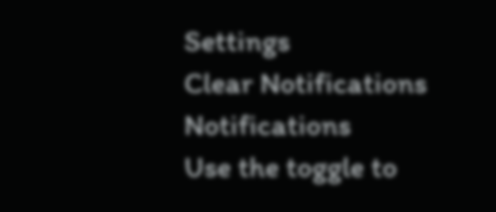Settings
Clear Notifications
Notifications
Use the toggle to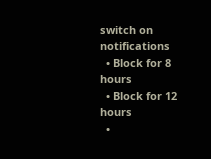switch on notifications
  • Block for 8 hours
  • Block for 12 hours
  •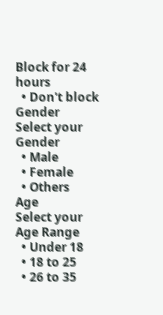Block for 24 hours
  • Don't block
Gender
Select your Gender
  • Male
  • Female
  • Others
Age
Select your Age Range
  • Under 18
  • 18 to 25
  • 26 to 35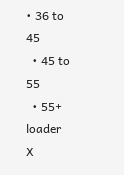• 36 to 45
  • 45 to 55
  • 55+
loader
X